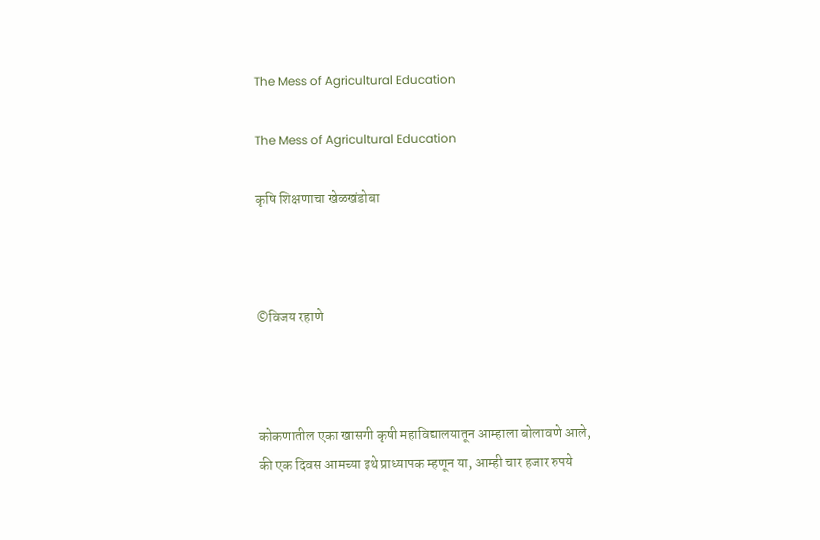The Mess of Agricultural Education

The Mess of Agricultural Education

कृषि शिक्षणाचा खेळखंडोबा



©विजय रहाणे



कोकणातील एका खासगी कृषी महाविद्यालयातून आम्हाला बोलावणे आले, की एक दिवस आमच्या इथे प्राध्यापक म्हणून या, आम्ही चार हजार रुपये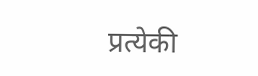प्रत्येकी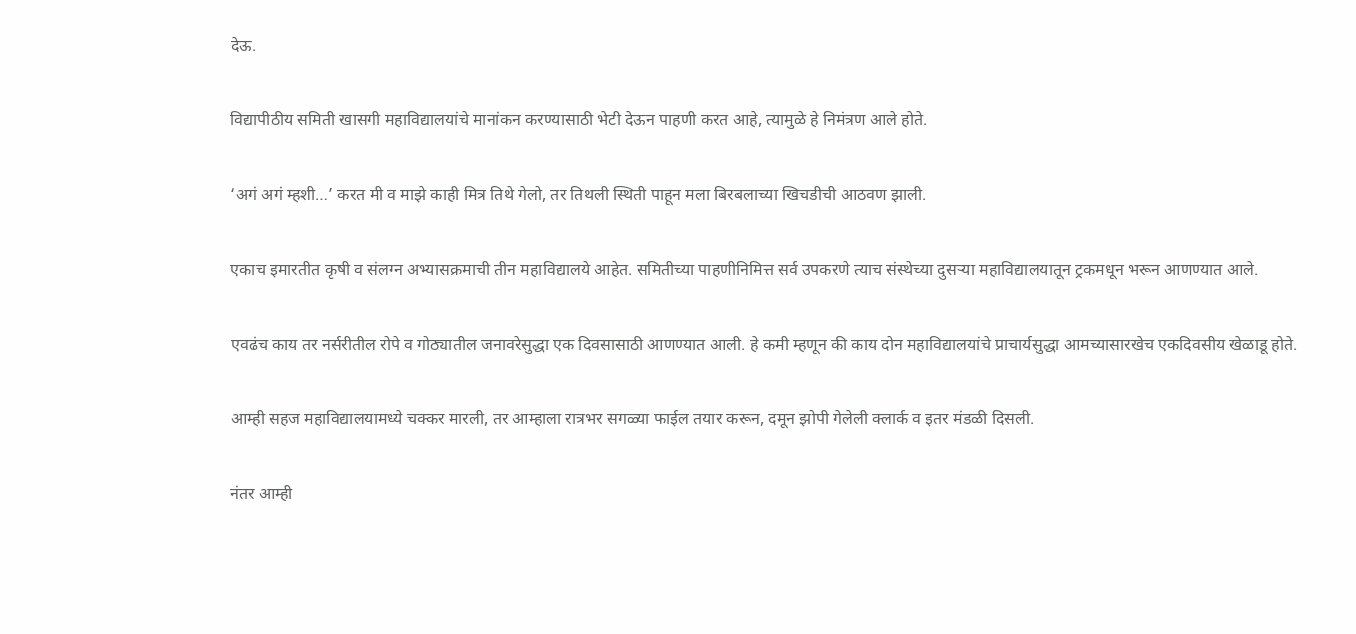देऊ.

विद्यापीठीय समिती खासगी महाविद्यालयांचे मानांकन करण्यासाठी भेटी देऊन पाहणी करत आहे, त्यामुळे हे निमंत्रण आले होते.

‘अगं अगं म्हशी…’ करत मी व माझे काही मित्र तिथे गेलो, तर तिथली स्थिती पाहून मला बिरबलाच्या खिचडीची आठवण झाली.

एकाच इमारतीत कृषी व संलग्न अभ्यासक्रमाची तीन महाविद्यालये आहेत. समितीच्या पाहणीनिमित्त सर्व उपकरणे त्याच संस्थेच्या दुसऱ्या महाविद्यालयातून ट्रकमधून भरून आणण्यात आले.

एवढंच काय तर नर्सरीतील रोपे व गोठ्यातील जनावरेसुद्धा एक दिवसासाठी आणण्यात आली. हे कमी म्हणून की काय दोन महाविद्यालयांचे प्राचार्यसुद्धा आमच्यासारखेच एकदिवसीय खेळाडू होते.

आम्ही सहज महाविद्यालयामध्ये चक्कर मारली, तर आम्हाला रात्रभर सगळ्या फाईल तयार करून, दमून झोपी गेलेली क्लार्क व इतर मंडळी दिसली.

नंतर आम्ही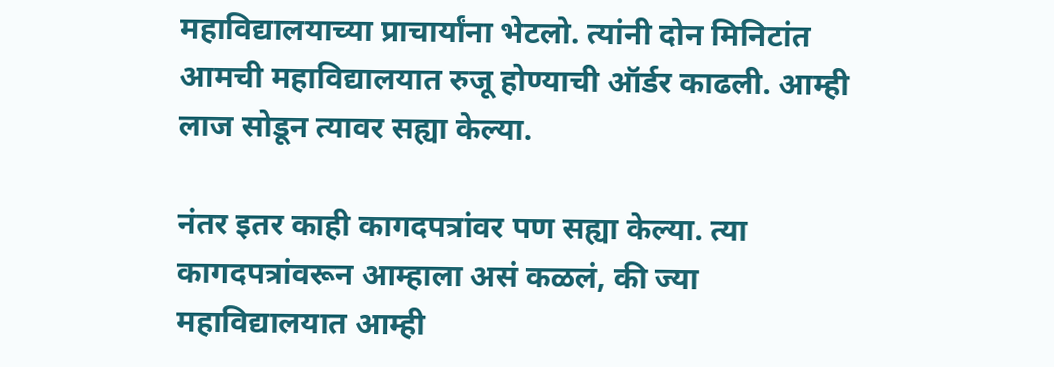महाविद्यालयाच्या प्राचार्यांना भेटलो. त्यांनी दोन मिनिटांत आमची महाविद्यालयात रुजू होण्याची ऑर्डर काढली. आम्ही लाज सोडून त्यावर सह्या केल्या.

नंतर इतर काही कागदपत्रांवर पण सह्या केल्या. त्या कागदपत्रांवरून आम्हाला असं कळलं, की ज्या महाविद्यालयात आम्ही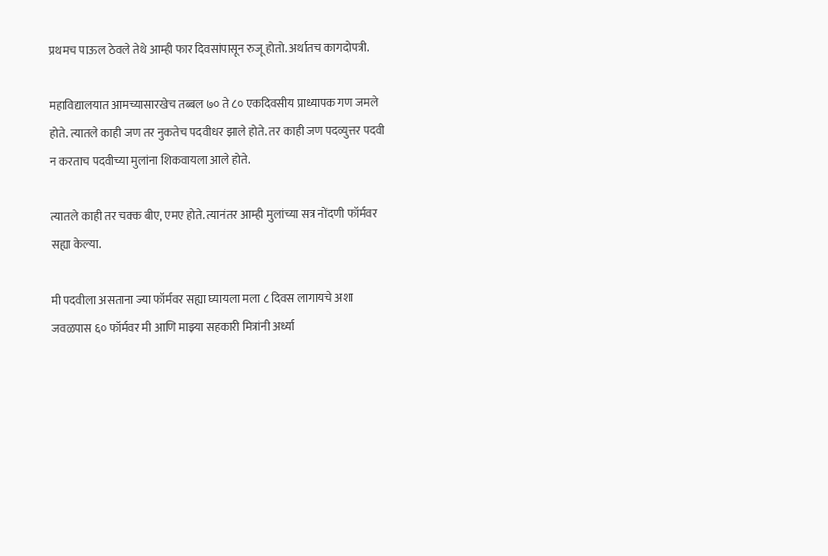प्रथमच पाऊल ठेवले तेथे आम्ही फार दिवसांपासून रुजू होतो. अर्थातच कागदोपत्री.

महाविद्यालयात आमच्यासारखेच तब्बल ७० ते ८० एकदिवसीय प्राध्यापक गण जमले होते. त्यातले काही जण तर नुकतेच पदवीधर झाले होते. तर काही जण पदव्युत्तर पदवी न करताच पदवीच्या मुलांना शिकवायला आले होते.

त्यातले काही तर चक्क बीए, एमए होते. त्यानंतर आम्ही मुलांच्या सत्र नोंदणी फॉर्मवर सह्या केल्या.

मी पदवीला असताना ज्या फॉर्मवर सह्या घ्यायला मला ८ दिवस लागायचे अशा जवळपास ६० फॉर्मवर मी आणि माझ्या सहकारी मित्रांनी अर्ध्या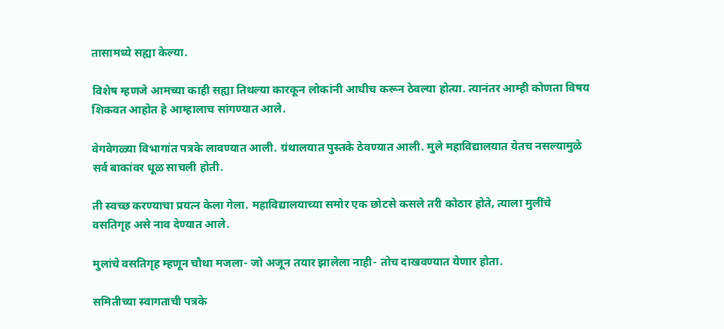तासामध्ये सह्या केल्या.

विशेष म्हणजे आमच्या काही सह्या तिथल्या कारकून लोकांनी आधीच करून ठेवल्या होत्या. त्यानंतर आम्ही कोणता विषय शिकवत आहोत हे आम्हालाच सांगण्यात आले.

वेगवेगळ्या विभागांत पत्रके लावण्यात आली. ग्रंथालयात पुस्तके ठेवण्यात आली. मुले महाविद्यालयात येतच नसल्यामुळे सर्व बाकांवर धूळ साचली होती.

ती स्वच्छ करण्याचा प्रयत्न केला गेला. महाविद्यालयाच्या समोर एक छोटसे कसले तरी कोठार होते, त्याला मुलींचे वसतिगृह असे नाव देण्यात आले.

मुलांचे वसतिगृह म्हणून चौथा मजला- जो अजून तयार झालेला नाही- तोच दाखवण्यात येणार होता.

समितीच्या स्वागताची पत्रके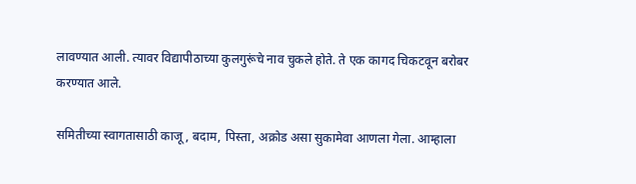लावण्यात आली. त्यावर विद्यापीठाच्या कुलगुरूंचे नाव चुकले होते. ते एक कागद चिकटवून बरोबर करण्यात आले.

समितीच्या स्वागतासाठी काजू, बदाम, पिस्ता, अक्रोड असा सुकामेवा आणला गेला. आम्हाला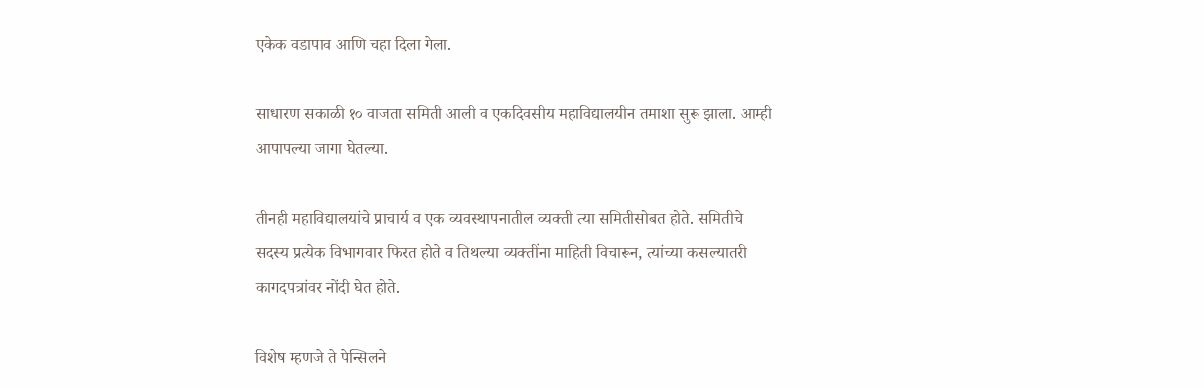एकेक वडापाव आणि चहा दिला गेला.

साधारण सकाळी १० वाजता समिती आली व एकदिवसीय महाविद्यालयीन तमाशा सुरू झाला. आम्ही आपापल्या जागा घेतल्या.

तीनही महाविद्यालयांचे प्राचार्य व एक व्यवस्थापनातील व्यक्ती त्या समितीसोबत होते. समितीचे सदस्य प्रत्येक विभागवार फिरत होते व तिथल्या व्यक्तींना माहिती विचारून, त्यांच्या कसल्यातरी कागदपत्रांवर नोंदी घेत होते.

विशेष म्हणजे ते पेन्सिलने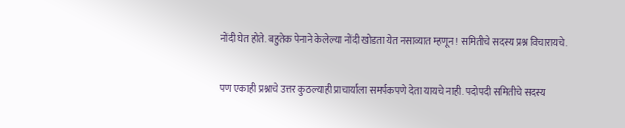नोंदी घेत होते. बहुतेक पेनाने केलेल्या नोंदी खोडता येत नसाव्यात म्हणून! समितीचे सदस्य प्रश्न विचारायचे.

पण एकाही प्रश्नाचे उत्तर कुठल्याही प्राचार्याला समर्पकपणे देता यायचे नाही. पदोपदी समितीचे सदस्य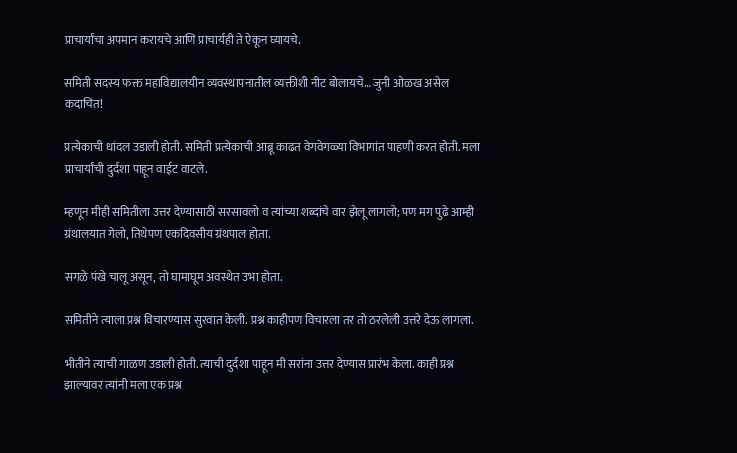प्राचार्यांचा अपमान करायचे आणि प्राचार्यही ते ऐकून घ्यायचे.

समिती सदस्य फक्त महाविद्यालयीन व्यवस्थापनातील व्यक्तीशी नीट बोलायचे… जुनी ओळख असेल कदाचित!

प्रत्येकाची धांदल उडाली होती. समिती प्रत्येकाची आब्रू काढत वेगवेगळ्या विभागांत पाहणी करत होती. मला प्राचार्यांची दुर्दशा पाहून वाईट वाटले.

म्हणून मीही समितीला उत्तर देण्यासाठी सरसावलो व त्यांच्या शब्दांचे वार झेलू लागलो; पण मग पुढे आम्ही ग्रंथालयात गेलो, तिथेपण एकदिवसीय ग्रंथपाल होता.

सगळे पंखे चालू असून, तो घामाघूम अवस्थेत उभा होता.

समितीने त्याला प्रश्न विचारण्यास सुरवात केली. प्रश्न काहीपण विचारला तर तो ठरलेली उत्तरे देऊ लागला.

भीतीने त्याची गाळण उडाली होती. त्याची दुर्दशा पाहून मी सरांना उत्तर देण्यास प्रारंभ केला. काही प्रश्न झाल्यावर त्यांनी मला एक प्रश्न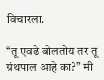विचारला.

‘‘तू एवढे बोलतोय तर तू ग्रंथपाल आहे का?’’ मी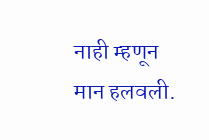नाही म्हणून मान हलवली.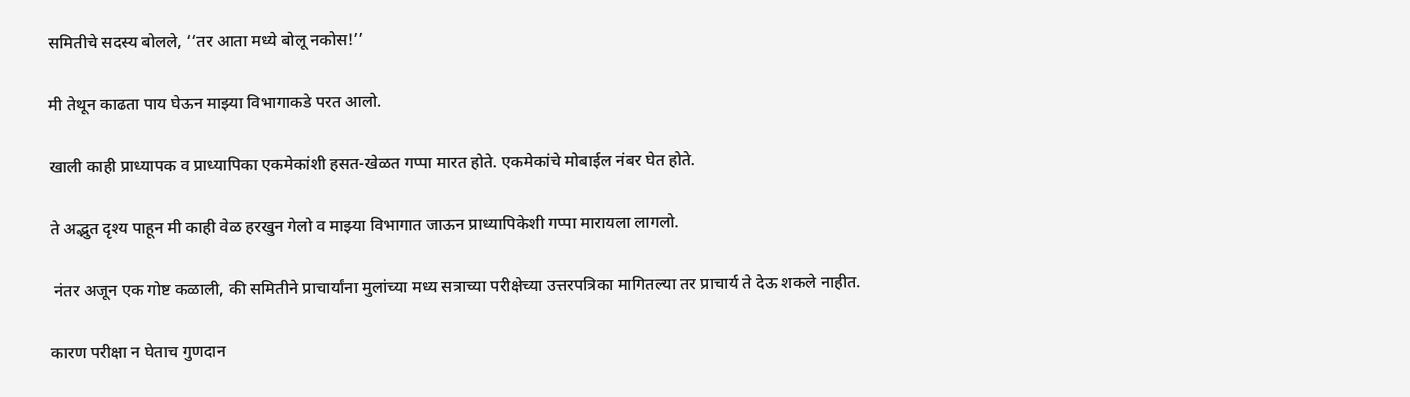समितीचे सदस्य बोलले, ‘‘तर आता मध्ये बोलू नकोस!’’

मी तेथून काढता पाय घेऊन माझ्या विभागाकडे परत आलो.

खाली काही प्राध्यापक व प्राध्यापिका एकमेकांशी हसत-खेळत गप्पा मारत होते. एकमेकांचे मोबाईल नंबर घेत होते.

ते अद्भुत दृश्य पाहून मी काही वेळ हरखुन गेलो व माझ्या विभागात जाऊन प्राध्यापिकेशी गप्पा मारायला लागलो.

 नंतर अजून एक गोष्ट कळाली, की समितीने प्राचार्यांना मुलांच्या मध्य सत्राच्या परीक्षेच्या उत्तरपत्रिका मागितल्या तर प्राचार्य ते देऊ शकले नाहीत.

कारण परीक्षा न घेताच गुणदान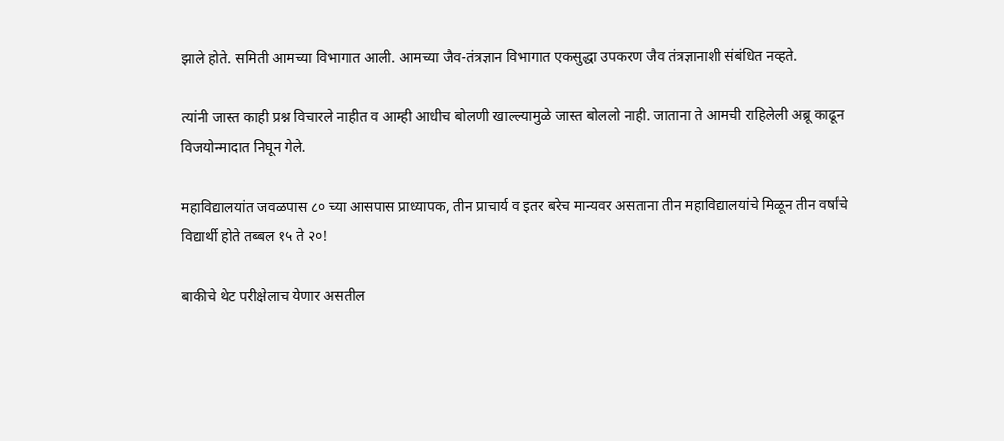झाले होते. समिती आमच्या विभागात आली. आमच्या जैव-तंत्रज्ञान विभागात एकसुद्धा उपकरण जैव तंत्रज्ञानाशी संबंधित नव्हते.

त्यांनी जास्त काही प्रश्न विचारले नाहीत व आम्ही आधीच बोलणी खाल्ल्यामुळे जास्त बोललो नाही. जाताना ते आमची राहिलेली अब्रू काढून विजयोन्मादात निघून गेले.

महाविद्यालयांत जवळपास ८० च्या आसपास प्राध्यापक, तीन प्राचार्य व इतर बरेच मान्यवर असताना तीन महाविद्यालयांचे मिळून तीन वर्षांचे विद्यार्थी होते तब्बल १५ ते २०!

बाकीचे थेट परीक्षेलाच येणार असतील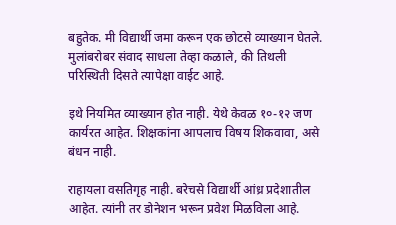बहुतेक. मी विद्यार्थी जमा करून एक छोटसे व्याख्यान घेतले. मुलांबरोबर संवाद साधला तेव्हा कळाले, की तिथली परिस्थिती दिसते त्यापेक्षा वाईट आहे.

इथे नियमित व्याख्यान होत नाही. येथे केवळ १०-१२ जण कार्यरत आहेत. शिक्षकांना आपलाच विषय शिकवावा, असे बंधन नाही.

राहायला वसतिगृह नाही. बरेचसे विद्यार्थी आंध्र प्रदेशातील आहेत. त्यांनी तर डोनेशन भरून प्रवेश मिळविला आहे.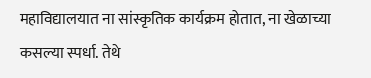महाविद्यालयात ना सांस्कृतिक कार्यक्रम होतात, ना खेळाच्या कसल्या स्पर्धा. तेथे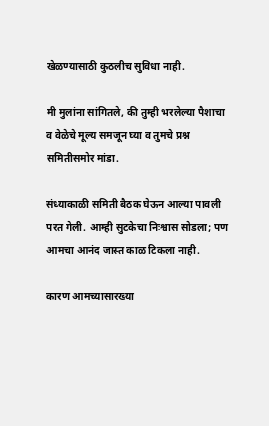खेळण्यासाठी कुठलीच सुविधा नाही.

मी मुलांना सांगितले, की तुम्ही भरलेल्या पैशाचा व वेळेचे मूल्य समजून घ्या व तुमचे प्रश्न समितीसमोर मांडा.

संध्याकाळी समिती बैठक घेऊन आल्या पावली परत गेली. आम्ही सुटकेचा निःश्वास सोडला; पण आमचा आनंद जास्त काळ टिकला नाही.

कारण आमच्यासारख्या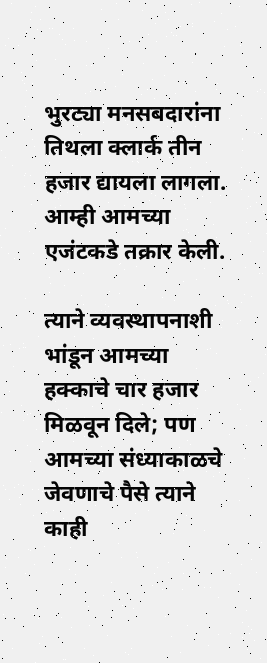भुरट्या मनसबदारांना तिथला क्लार्क तीन हजार द्यायला लागला. आम्ही आमच्या एजंटकडे तक्रार केली.

त्याने व्यवस्थापनाशी भांडून आमच्या हक्काचे चार हजार मिळवून दिले; पण आमच्या संध्याकाळचे जेवणाचे पैसे त्याने काही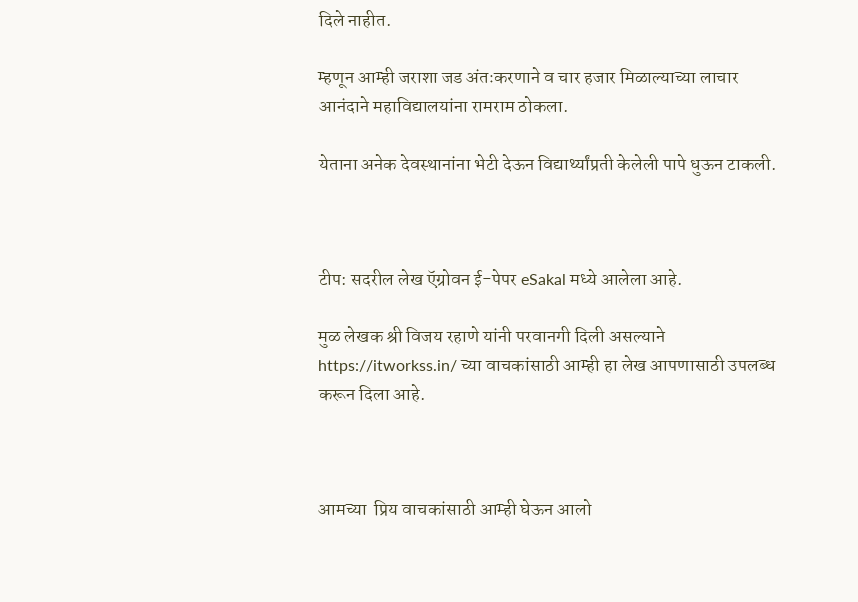दिले नाहीत.

म्हणून आम्ही जराशा जड अंतःकरणाने व चार हजार मिळाल्याच्या लाचार आनंदाने महाविद्यालयांना रामराम ठोकला.

येताना अनेक देवस्थानांना भेटी देऊन विद्यार्थ्यांप्रती केलेली पापे धुऊन टाकली.



टीप: सदरील लेख ऍग्रोवन ई-पेपर eSakal मध्ये आलेला आहे.

मुळ लेखक श्री विजय रहाणे यांनी परवानगी दिली असल्याने https://itworkss.in/ च्या वाचकांसाठी आम्ही हा लेख आपणासाठी उपलब्ध करून दिला आहे.



आमच्या  प्रिय वाचकांसाठी आम्ही घेऊन आलो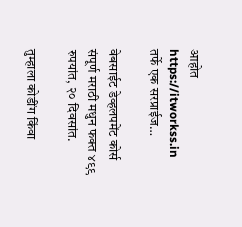आहोत https://itworkss.in तर्फे एक सरप्राईज…

वेबसाईट डेव्हलपमेंट कोर्स संपूर्ण मराठी मधुन फक्त ४९९ रुपयांत, २० दिवसांत.

तुम्हाला कोडींग किंवा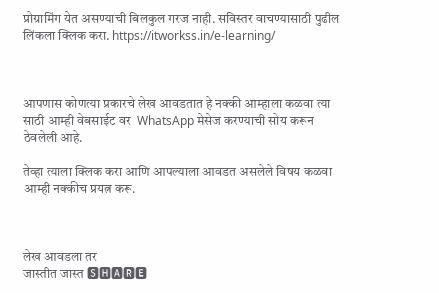प्रोग्रामिंग येत असण्याची बिलकुल गरज नाही. सविस्तर वाचण्यासाठी पुढील लिंकला क्लिक करा. https://itworkss.in/e-learning/



आपणास कोणत्या प्रकारचे लेख आवडतात हे नक्की आम्हाला कळवा त्या साठी आम्ही वेबसाईट वर  WhatsApp मेसेज करण्याची सोय करून ठेवलेली आहे.

तेव्हा त्याला क्लिक करा आणि आपल्याला आवडत असलेले विषय कळवा आम्ही नक्कीच प्रयत्न करू.



लेख आवडला तर
जास्तीत जास्त 🆂🅷🅰🆁🅴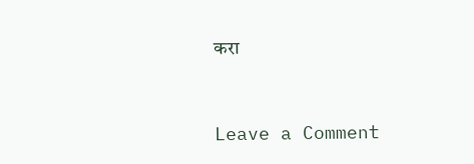करा



Leave a Comment